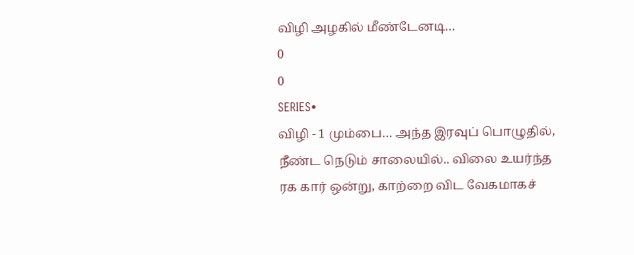விழி அழகில் மீண்டேனடி…
0
0
SERIES•
விழி - 1 மும்பை… அந்த இரவுப் பொழுதில், நீண்ட நெடும் சாலையில்.. விலை உயர்ந்த ரக கார் ஒன்று, காற்றை விட வேகமாகச்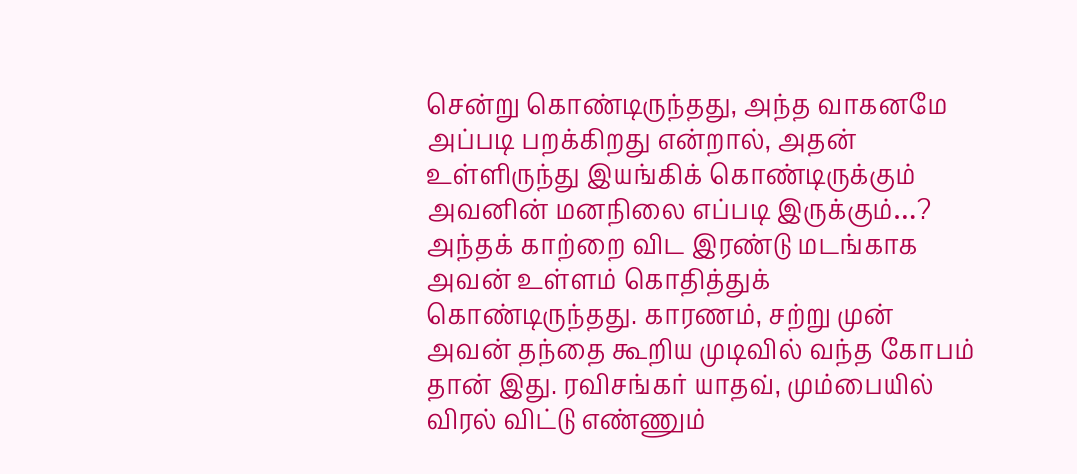சென்று கொண்டிருந்தது, அந்த வாகனமே அப்படி பறக்கிறது என்றால், அதன் உள்ளிருந்து இயங்கிக் கொண்டிருக்கும் அவனின் மனநிலை எப்படி இருக்கும்…? அந்தக் காற்றை விட இரண்டு மடங்காக அவன் உள்ளம் கொதித்துக் கொண்டிருந்தது. காரணம், சற்று முன் அவன் தந்தை கூறிய முடிவில் வந்த கோபம் தான் இது. ரவிசங்கர் யாதவ், மும்பையில் விரல் விட்டு எண்ணும்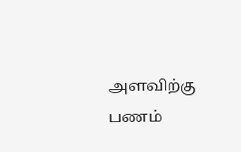அளவிற்கு பணம்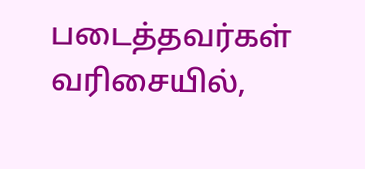படைத்தவர்கள் வரிசையில்,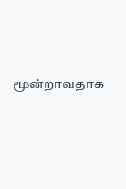மூன்றாவதாக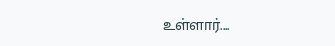உள்ளார்....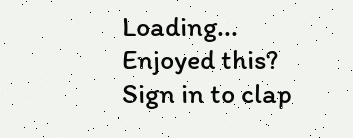Loading...
Enjoyed this?
Sign in to clap